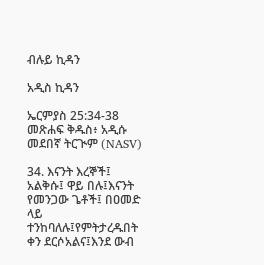ብሉይ ኪዳን

አዲስ ኪዳን

ኤርምያስ 25:34-38 መጽሐፍ ቅዱስ፥ አዲሱ መደበኛ ትርጒም (NASV)

34. እናንት እረኞች፤ አልቅሱ፤ ዋይ በሉ፤እናንት የመንጋው ጌቶች፤ በዐመድ ላይ ተንከባለሉ፤የምትታረዱበት ቀን ደርሶአልና፤እንደ ውብ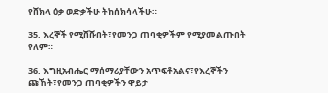የሸክላ ዕቃ ወድቃችሁ ትከሰክሳላችሁ።

35. እረኞች የሚሸሹበት፣የመንጋ ጠባቂዎችም የሚያመልጡበት የለም።

36. እግዚአብሔር ማሰማሪያቸውን አጥፍቶአልና፣የእረኞችን ጩኸት፣የመንጋ ጠባቂዎችን ዋይታ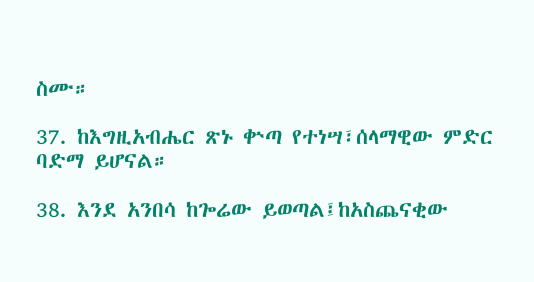ስሙ።

37. ከእግዚአብሔር ጽኑ ቍጣ የተነሣ፣ሰላማዊው ምድር ባድማ ይሆናል።

38. እንደ አንበሳ ከጐሬው ይወጣል፤ከአስጨናቂው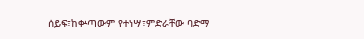ሰይፍ፣ከቍጣውም የተነሣ፣ምድራቸው ባድማ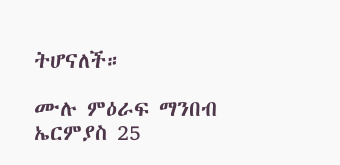ትሆናለች።

ሙሉ ምዕራፍ ማንበብ ኤርምያስ 25